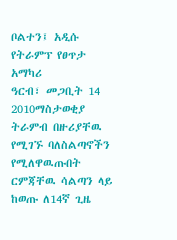ቦልተን፤ አዲሱ የትራምፕ የፀጥታ አማካሪ
ዓርብ፣ መጋቢት 14 2010ማስታወቂያ
ትራምብ በዙሪያቸዉ የሚገኙ ባለስልጣኖችን የሚለዋዉጡበት ርምጃቸዉ ሳልጣን ላይ ከወጡ ለ14ኛ ጊዜ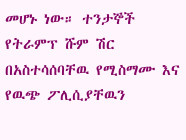መሆኑ ነው። ተንታኞች የትራምፕ ሹም ሽር በአስተሳሰባቸዉ የሚስማሙ እና የዉጭ ፖሊሲያቸዉን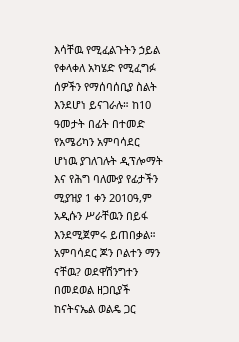እሳቸዉ የሚፈልጉትን ኃይል የቀላቀለ አካሄድ የሚፈግፉ ሰዎችን የማሰባሰቢያ ስልት እንደሆነ ይናገራሉ። ከ10 ዓመታት በፊት በተመድ የአሜሪካን አምባሳደር ሆነዉ ያገለገሉት ዲፕሎማት እና የሕግ ባለሙያ የፊታችን ሚያዝያ 1 ቀን 2010ዓ,ም አዲሱን ሥራቸዉን በይፋ እንደሚጀምሩ ይጠበቃል። አምባሳደር ጆን ቦልተን ማን ናቸዉ? ወደዋሽንግተን በመደወል ዘጋቢያች ከናትናኤል ወልዴ ጋር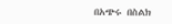በአጭሩ በስልክ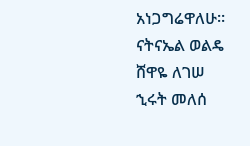አነጋግሬዋለሁ።
ናትናኤል ወልዴ
ሸዋዬ ለገሠ
ኂሩት መለሰ